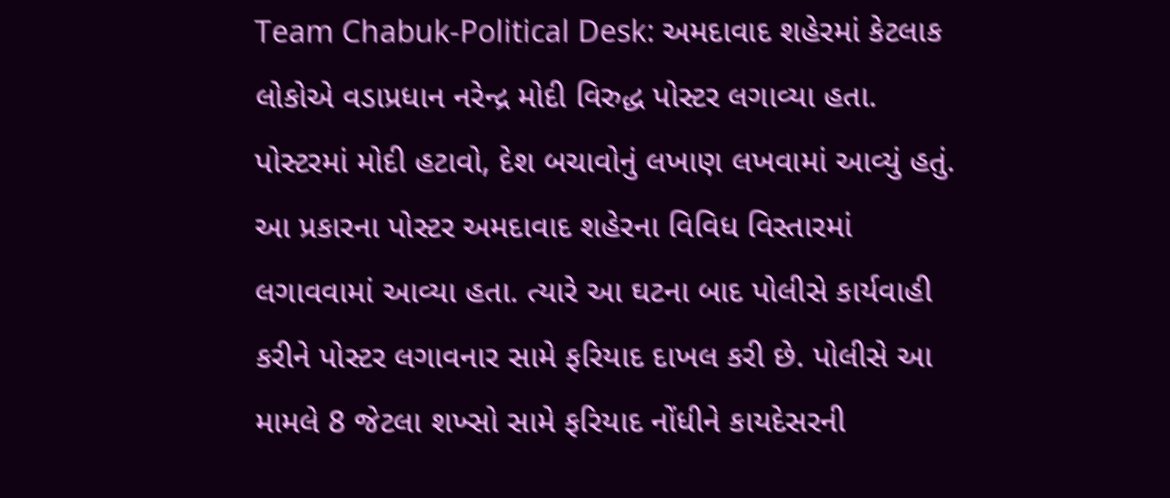Team Chabuk-Political Desk: અમદાવાદ શહેરમાં કેટલાક લોકોએ વડાપ્રધાન નરેન્દ્ર મોદી વિરુદ્ધ પોસ્ટર લગાવ્યા હતા. પોસ્ટરમાં મોદી હટાવો, દેશ બચાવોનું લખાણ લખવામાં આવ્યું હતું. આ પ્રકારના પોસ્ટર અમદાવાદ શહેરના વિવિધ વિસ્તારમાં લગાવવામાં આવ્યા હતા. ત્યારે આ ઘટના બાદ પોલીસે કાર્યવાહી કરીને પોસ્ટર લગાવનાર સામે ફરિયાદ દાખલ કરી છે. પોલીસે આ મામલે 8 જેટલા શખ્સો સામે ફરિયાદ નોંધીને કાયદેસરની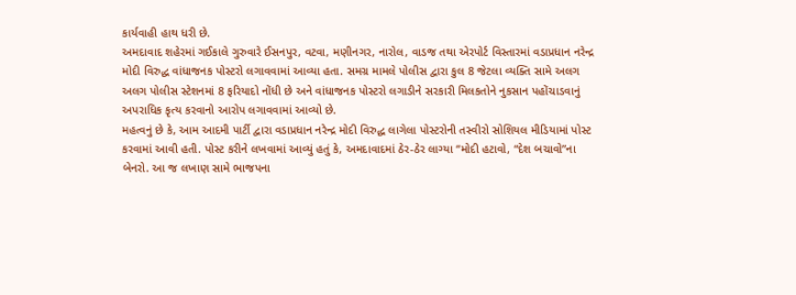કાર્યવાહી હાથ ધરી છે.
અમદાવાદ શહેરમાં ગઈકાલે ગુરુવારે ઈસનપુર, વટવા, મણીનગર, નારોલ, વાડજ તથા એરપોર્ટ વિસ્તારમાં વડાપ્રધાન નરેન્દ્ર મોદી વિરુદ્ધ વાંધાજનક પોસ્ટરો લગાવવામાં આવ્યા હતા. સમગ્ર મામલે પોલીસ દ્વારા કુલ 8 જેટલા વ્યક્તિ સામે અલગ અલગ પોલીસ સ્ટેશનમાં 8 ફરિયાદો નોંધી છે અને વાંધાજનક પોસ્ટરો લગાડીને સરકારી મિલકતોને નુકસાન પહોંચાડવાનું અપરાધિક કૃત્ય કરવાનો આરોપ લગાવવામાં આવ્યો છે.
મહત્વનું છે કે, આમ આદમી પાર્ટી દ્વારા વડાપ્રધાન નરેન્દ્ર મોદી વિરુદ્ધ લાગેલા પોસ્ટરોની તસ્વીરો સોશિયલ મીડિયામાં પોસ્ટ કરવામાં આવી હતી. પોસ્ટ કરીને લખવામાં આવ્યું હતું કે, અમદાવાદમાં ઠેર-ઠેર લાગ્યા “મોદી હટાવો, “દેશ બચાવો”ના બેનરો. આ જ લખાણ સામે ભાજપના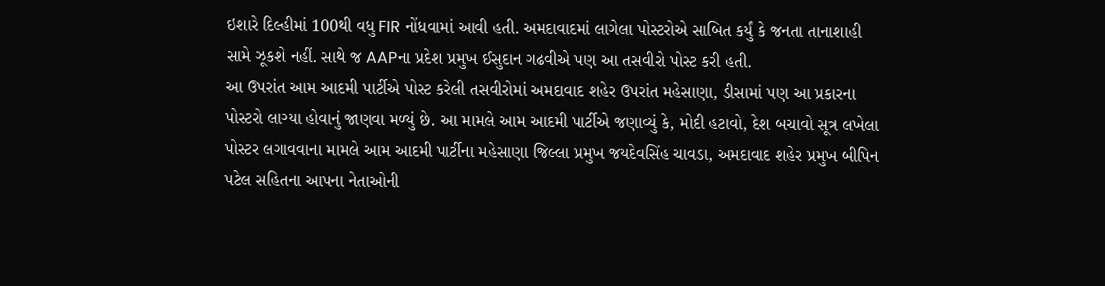ઇશારે દિલ્હીમાં 100થી વધુ FIR નોંધવામાં આવી હતી. અમદાવાદમાં લાગેલા પોસ્ટરોએ સાબિત કર્યું કે જનતા તાનાશાહી સામે ઝૂકશે નહીં. સાથે જ AAPના પ્રદેશ પ્રમુખ ઈસુદાન ગઢવીએ પણ આ તસવીરો પોસ્ટ કરી હતી.
આ ઉપરાંત આમ આદમી પાર્ટીએ પોસ્ટ કરેલી તસવીરોમાં અમદાવાદ શહેર ઉપરાંત મહેસાણા, ડીસામાં પણ આ પ્રકારના પોસ્ટરો લાગ્યા હોવાનું જાણવા મળ્યું છે. આ મામલે આમ આદમી પાર્ટીએ જણાવ્યું કે, મોદી હટાવો, દેશ બચાવો સૂત્ર લખેલા પોસ્ટર લગાવવાના મામલે આમ આદમી પાર્ટીના મહેસાણા જિલ્લા પ્રમુખ જયદેવસિંહ ચાવડા, અમદાવાદ શહેર પ્રમુખ બીપિન પટેલ સહિતના આપના નેતાઓની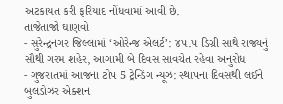અટકાયત કરી ફરિયાદ નોંધવામાં આવી છે.
તાજેતાજો ઘાણવો
- સુરેન્દ્રનગર જિલ્લામાં ‘ઓરેન્જ એલર્ટ’: ૪૫.૫ ડિગ્રી સાથે રાજ્યનું સૌથી ગરમ શહેર, આગામી બે દિવસ સાવચેત રહેવા અનુરોધ
- ગુજરાતમાં આજના ટોપ 5 ટ્રેન્ડિંગ ન્યૂઝ: સ્થાપના દિવસથી લઈને બુલડોઝર એક્શન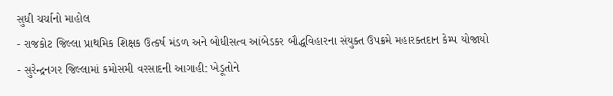સુધી ચર્ચાનો માહોલ
- રાજકોટ જિલ્લા પ્રાથમિક શિક્ષક ઉત્કર્ષ મંડળ અને બોધીસત્વ આંબેડકર બૌદ્ધવિહારના સંયુક્ત ઉપક્રમે મહારક્તદાન કેમ્પ યોજાયો
- સુરેન્દ્રનગર જિલ્લામાં કમોસમી વરસાદની આગાહી: ખેડૂતોને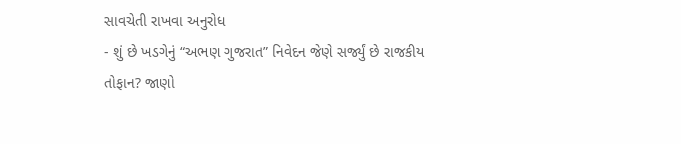સાવચેતી રાખવા અનુરોધ
- શું છે ખડગેનું “અભણ ગુજરાત” નિવેદન જેણે સર્જ્યું છે રાજકીય તોફાન? જાણો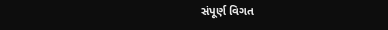સંપૂર્ણ વિગત